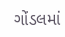ગોંડલમાં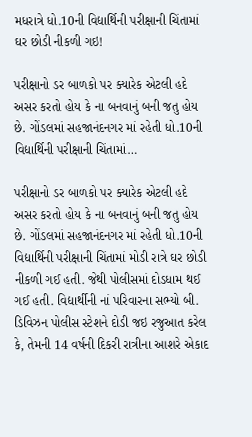મધરાત્રે ધો.10ની વિદ્યાર્થિની પરીક્ષાની ચિંતામાં ઘર છોડી નીકળી ગઇ!

પરીક્ષાનો ડર બાળકો પર ક્યારેક એટલી હદે અસર કરતો હોય કે ના બનવાનું બની જતુ હોય છે. ગોંડલમાં સહજાનંદનગર માં રહેતી ધો.10ની વિદ્યાર્થિની પરીક્ષાની ચિંતામાં…

પરીક્ષાનો ડર બાળકો પર ક્યારેક એટલી હદે અસર કરતો હોય કે ના બનવાનું બની જતુ હોય છે. ગોંડલમાં સહજાનંદનગર માં રહેતી ધો.10ની વિદ્યાર્થિની પરીક્ષાની ચિંતામાં મોડી રાત્રે ઘર છોડી નીકળી ગઈ હતી. જેથી પોલીસમાં દોડધામ થઈ ગઈ હતી. વિદ્યાર્થીની નાં પરિવારના સભ્યો બી. ડિવિઝન પોલીસ સ્ટેશને દોડી જઇ રજુઆત કરેલ કે, તેમની 14 વર્ષની દિકરી રાત્રીના આશરે એકાદ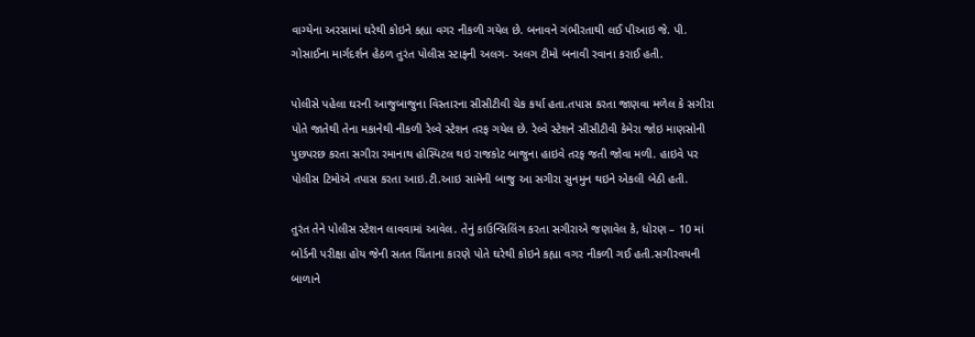વાગ્યેના અરસામાં ઘરેથી કોઇને કહ્યા વગર નીકળી ગયેલ છે. બનાવને ગંભીરતાથી લઈ પીઆઇ જે. પી. ગોસાઈના માર્ગદર્શન હેઠળ તુરંત પોલીસ સ્ટાફની અલગ- અલગ ટીમો બનાવી રવાના કરાઈ હતી.

પોલીસે પહેલા ઘરની આજુબાજુના વિસ્તારના સીસીટીવી ચેક કર્યા હતા.તપાસ કરતા જાણવા મળેલ કે સગીરા પોતે જાતેથી તેના મકાનેથી નીકળી રેલ્વે સ્ટેશન તરફ ગયેલ છે. રેલ્વે સ્ટેશને સીસીટીવી કેમેરા જોઇ માણસોની પુછપરછ કરતા સગીરા રમાનાથ હોસ્પિટલ થઇ રાજકોટ બાજુના હાઇવે તરફ જતી જોવા મળી. હાઇવે પર પોલીસ ટિમોએ તપાસ કરતા આઇ.ટી.આઇ સામેની બાજુ આ સગીરા સુનમુન થઇને એકલી બેઠી હતી.

તુરંત તેને પોલીસ સ્ટેશન લાવવામાં આવેલ. તેનું કાઉન્સિલિંગ કરતા સગીરાએ જણાવેલ કે, ધોરણ – 10 માં બોર્ડની પરીક્ષા હોય જેની સતત ચિંતાના કારણે પોતે ઘરેથી કોઇને કહ્યા વગર નીકળી ગઈ હતી.સગીરવયની બાળાને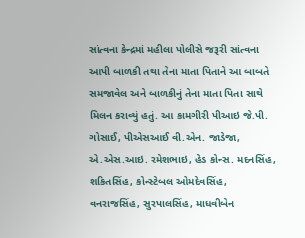સાંત્વના કેન્દ્રમાં મહીલા પોલીસે જરૂરી સાંત્વના આપી બાળકી તથા તેના માતા પિતાને આ બાબતે સમજાવેલ અને બાળકીનું તેના માતા પિતા સાથે મિલન કરાવ્યું હતું. આ કામગીરી પીઆઇ જે.પી. ગોસાઈ, પીએસઆઈ વી.એન. જાડેજા, એ.એસ.આઇ. રમેશભાઇ, હેડ કોન્સ. મદનસિંહ, શકિતસિંહ, કોન્સ્ટેબલ ઓમદેવસિંહ, વનરાજસિંહ, સુરપાલસિંહ, માધવીબેન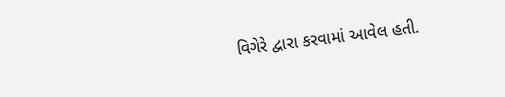વિગેરે દ્વારા કરવામાં આવેલ હતી.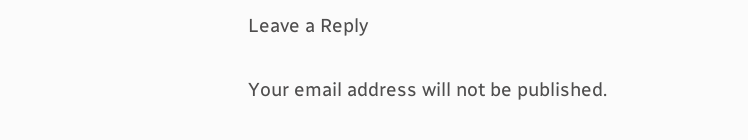Leave a Reply

Your email address will not be published.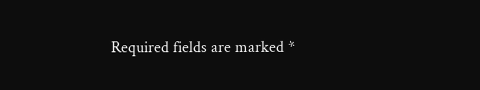Required fields are marked *